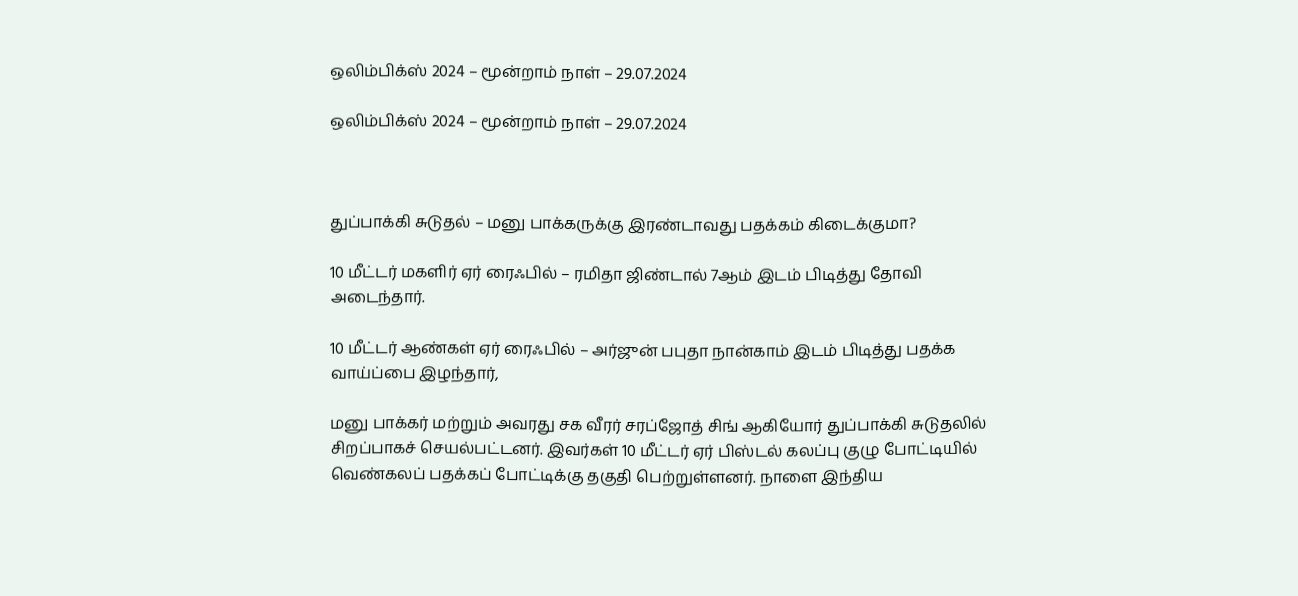ஒலிம்பிக்ஸ் 2024 – மூன்றாம் நாள் – 29.07.2024

ஒலிம்பிக்ஸ் 2024 – மூன்றாம் நாள் – 29.07.2024



துப்பாக்கி சுடுதல் – மனு பாக்கருக்கு இரண்டாவது பதக்கம் கிடைக்குமா?

10 மீட்டர் மகளிர் ஏர் ரைஃபில் – ரமிதா ஜிண்டால் 7ஆம் இடம் பிடித்து தோவி அடைந்தார்.

10 மீட்டர் ஆண்கள் ஏர் ரைஃபில் – அர்ஜுன் பபுதா நான்காம் இடம் பிடித்து பதக்க வாய்ப்பை இழந்தார்,

மனு பாக்கர் மற்றும் அவரது சக வீரர் சரப்ஜோத் சிங் ஆகியோர் துப்பாக்கி சுடுதலில் சிறப்பாகச் செயல்பட்டனர். இவர்கள் 10 மீட்டர் ஏர் பிஸ்டல் கலப்பு குழு போட்டியில் வெண்கலப் பதக்கப் போட்டிக்கு தகுதி பெற்றுள்ளனர். நாளை இந்திய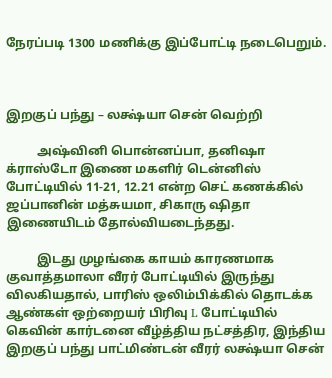நேரப்படி 1300 மணிக்கு இப்போட்டி நடைபெறும்.



இறகுப் பந்து – லக்ஷ்யா சென் வெற்றி

          அஷ்வினி பொன்னப்பா, தனிஷா க்ராஸ்டோ இணை மகளிர் டென்னிஸ் போட்டியில் 11-21, 12.21 என்ற செட் கணக்கில் ஜப்பானின் மத்சுயமா, சிகாரு ஷிதா இணையிடம் தோல்வியடைந்தது.

          இடது முழங்கை காயம் காரணமாக குவாத்தமாலா வீரர் போட்டியில் இருந்து விலகியதால், பாரிஸ் ஒலிம்பிக்கில் தொடக்க ஆண்கள் ஒற்றையர் பிரிவு L போட்டியில் கெவின் கார்டனை வீழ்த்திய நட்சத்திர, இந்திய இறகுப் பந்து பாட்மிண்டன் வீரர் லக்ஷ்யா சென்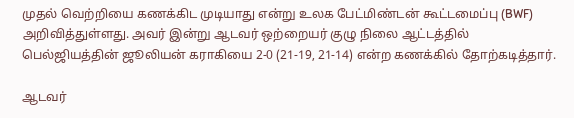முதல் வெற்றியை கணக்கிட முடியாது என்று உலக பேட்மிண்டன் கூட்டமைப்பு (BWF) அறிவித்துள்ளது. அவர் இன்று ஆடவர் ஒற்றையர் குழு நிலை ஆட்டத்தில் பெல்ஜியத்தின் ஜூலியன் கராகியை 2-0 (21-19, 21-14) என்ற கணக்கில் தோற்கடித்தார்.

ஆடவர்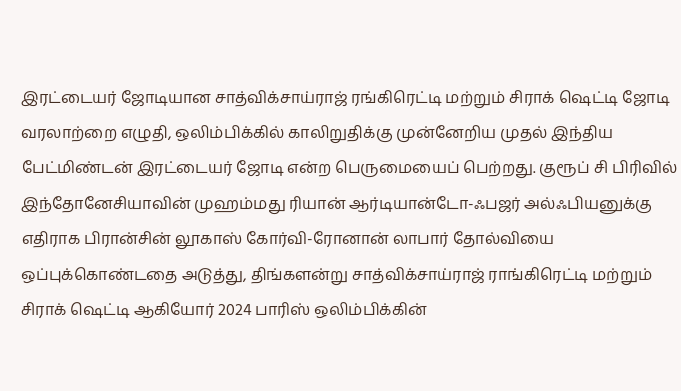இரட்டையர் ஜோடியான சாத்விக்சாய்ராஜ் ரங்கிரெட்டி மற்றும் சிராக் ஷெட்டி ஜோடி வரலாற்றை எழுதி, ஒலிம்பிக்கில் காலிறுதிக்கு முன்னேறிய முதல் இந்திய பேட்மிண்டன் இரட்டையர் ஜோடி என்ற பெருமையைப் பெற்றது. குரூப் சி பிரிவில் இந்தோனேசியாவின் முஹம்மது ரியான் ஆர்டியான்டோ-ஃபஜர் அல்ஃபியனுக்கு எதிராக பிரான்சின் லூகாஸ் கோர்வி-ரோனான் லாபார் தோல்வியை ஒப்புக்கொண்டதை அடுத்து, திங்களன்று சாத்விக்சாய்ராஜ் ராங்கிரெட்டி மற்றும் சிராக் ஷெட்டி ஆகியோர் 2024 பாரிஸ் ஒலிம்பிக்கின்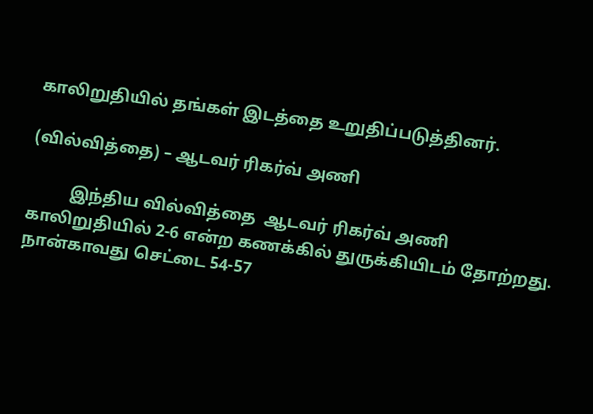காலிறுதியில் தங்கள் இடத்தை உறுதிப்படுத்தினர்.

(வில்வித்தை) – ஆடவர் ரிகர்வ் அணி

          இந்திய வில்வித்தை  ஆடவர் ரிகர்வ் அணி காலிறுதியில் 2-6 என்ற கணக்கில் துருக்கியிடம் தோற்றது. நான்காவது செட்டை 54-57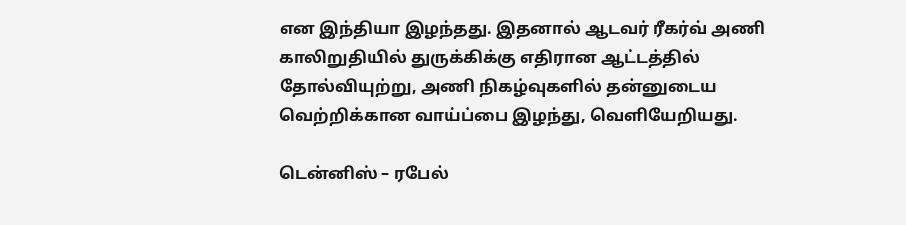என இந்தியா இழந்தது. இதனால் ஆடவர் ரீகர்வ் அணி காலிறுதியில் துருக்கிக்கு எதிரான ஆட்டத்தில் தோல்வியுற்று, அணி நிகழ்வுகளில் தன்னுடைய வெற்றிக்கான வாய்ப்பை இழந்து, வெளியேறியது.

டென்னிஸ் – ரபேல்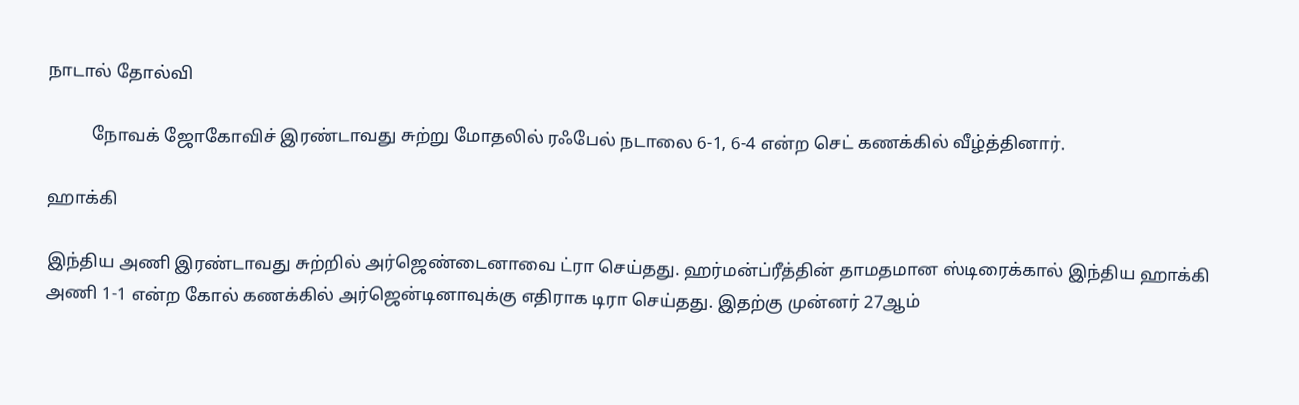நாடால் தோல்வி

          நோவக் ஜோகோவிச் இரண்டாவது சுற்று மோதலில் ரஃபேல் நடாலை 6-1, 6-4 என்ற செட் கணக்கில் வீழ்த்தினார்.

ஹாக்கி

இந்திய அணி இரண்டாவது சுற்றில் அர்ஜெண்டைனாவை ட்ரா செய்தது. ஹர்மன்ப்ரீத்தின் தாமதமான ஸ்டிரைக்கால் இந்திய ஹாக்கி அணி 1-1 என்ற கோல் கணக்கில் அர்ஜென்டினாவுக்கு எதிராக டிரா செய்தது. இதற்கு முன்னர் 27ஆம்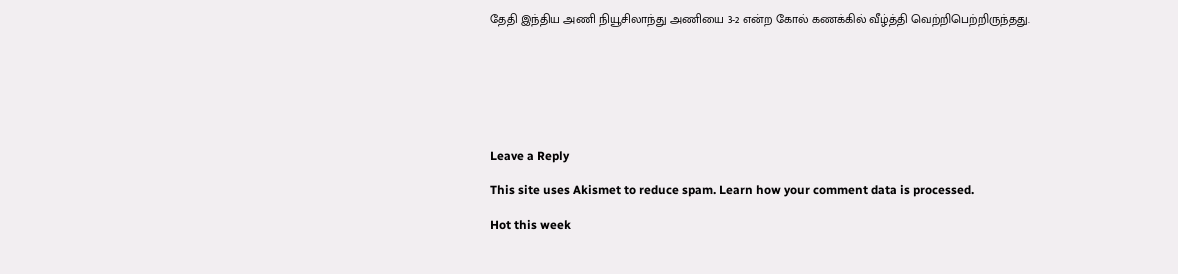தேதி இந்திய அணி நியூசிலாந்து அணியை 3-2 என்ற கோல் கணக்கில் வீழ்த்தி வெற்றிபெற்றிருந்தது.







Leave a Reply

This site uses Akismet to reduce spam. Learn how your comment data is processed.

Hot this week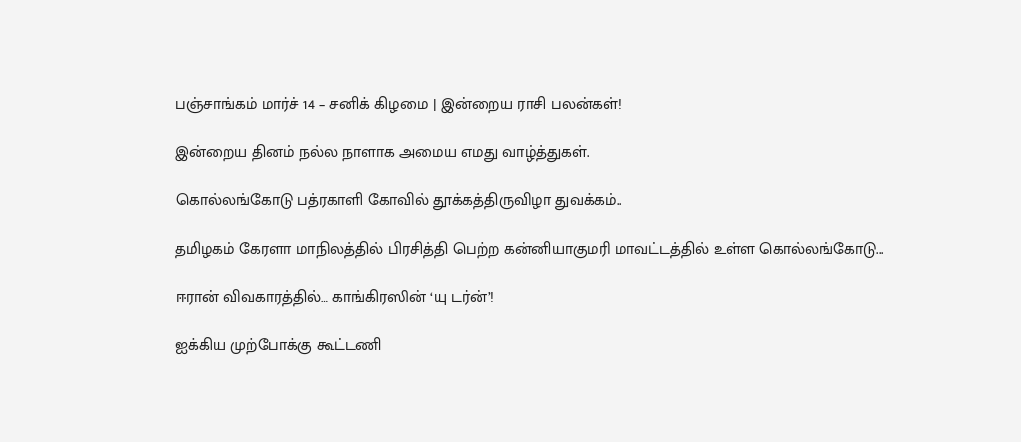பஞ்சாங்கம் மார்ச் 14 – சனிக் கிழமை | இன்றைய ராசி பலன்கள்!

இன்றைய தினம் நல்ல நாளாக அமைய எமது வாழ்த்துகள்.

கொல்லங்கோடு பத்ரகாளி கோவில் தூக்கத்திருவிழா துவக்கம்..

தமிழகம் கேரளா மாநிலத்தில் பிரசித்தி பெற்ற கன்னியாகுமரி மாவட்டத்தில் உள்ள கொல்லங்கோடு...

ஈரான் விவகாரத்தில்… காங்கிரஸின் ‘யு டர்ன்’!

ஐக்கிய முற்போக்கு கூட்டணி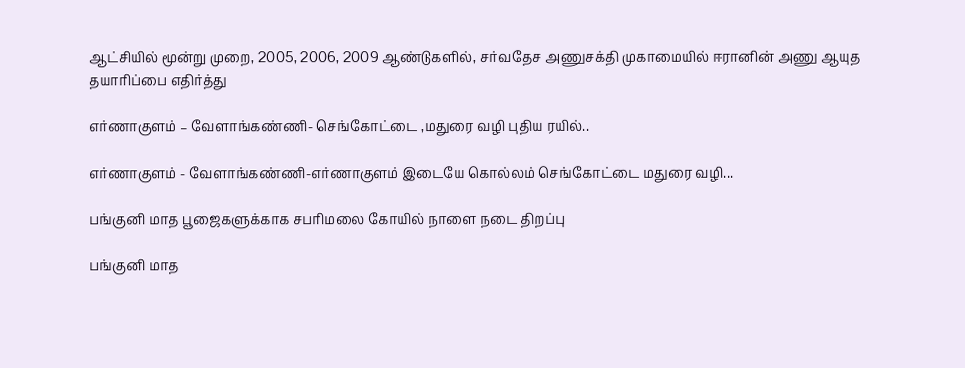ஆட்சியில் மூன்று முறை, 2005, 2006, 2009 ஆண்டுகளில், சர்வதேச அணுசக்தி முகாமையில் ஈரானின் அணு ஆயுத தயாரிப்பை எதிர்த்து

எர்ணாகுளம் – வேளாங்கண்ணி- செங்கோட்டை ,மதுரை வழி புதிய ரயில்..

எர்ணாகுளம் - வேளாங்கண்ணி-எர்ணாகுளம் இடையே கொல்லம் செங்கோட்டை மதுரை வழி...

பங்குனி மாத பூஜைகளுக்காக சபரிமலை கோயில் நாளை நடை திறப்பு

பங்குனி மாத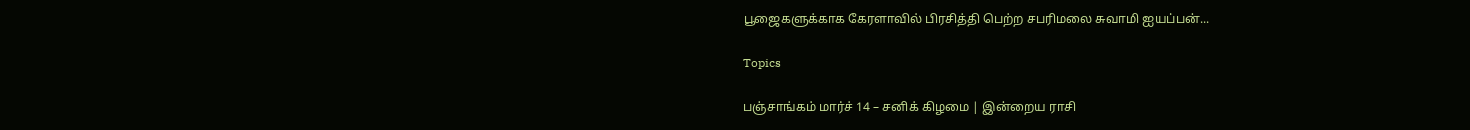பூஜைகளுக்காக கேரளாவில் பிரசித்தி பெற்ற சபரிமலை சுவாமி ஐயப்பன்...

Topics

பஞ்சாங்கம் மார்ச் 14 – சனிக் கிழமை | இன்றைய ராசி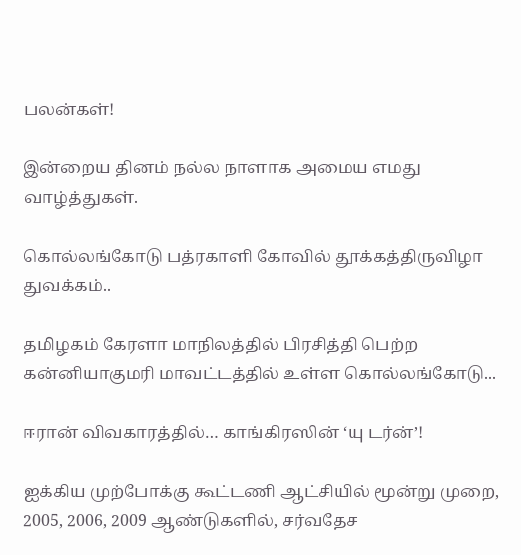பலன்கள்!

இன்றைய தினம் நல்ல நாளாக அமைய எமது வாழ்த்துகள்.

கொல்லங்கோடு பத்ரகாளி கோவில் தூக்கத்திருவிழா துவக்கம்..

தமிழகம் கேரளா மாநிலத்தில் பிரசித்தி பெற்ற கன்னியாகுமரி மாவட்டத்தில் உள்ள கொல்லங்கோடு...

ஈரான் விவகாரத்தில்… காங்கிரஸின் ‘யு டர்ன்’!

ஐக்கிய முற்போக்கு கூட்டணி ஆட்சியில் மூன்று முறை, 2005, 2006, 2009 ஆண்டுகளில், சர்வதேச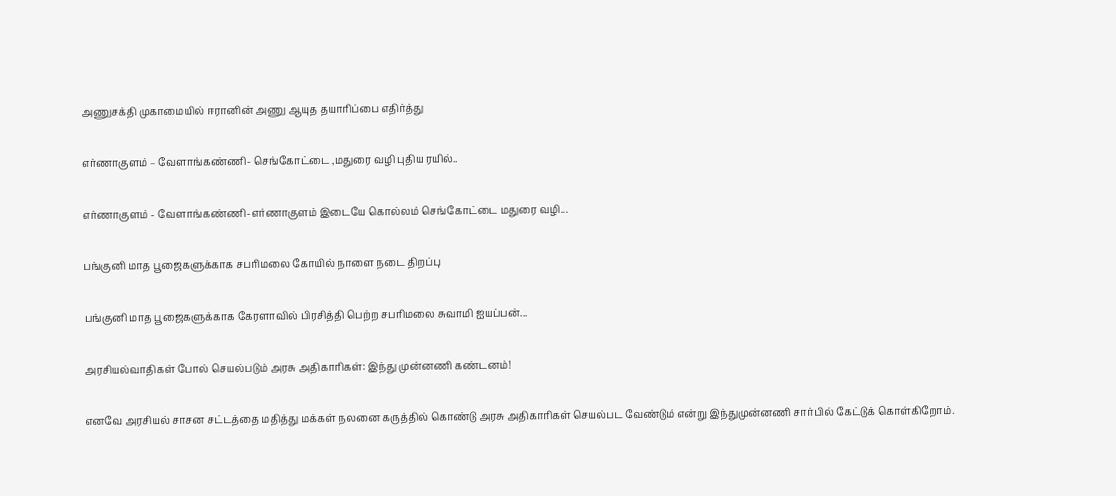அணுசக்தி முகாமையில் ஈரானின் அணு ஆயுத தயாரிப்பை எதிர்த்து

எர்ணாகுளம் – வேளாங்கண்ணி- செங்கோட்டை ,மதுரை வழி புதிய ரயில்..

எர்ணாகுளம் - வேளாங்கண்ணி-எர்ணாகுளம் இடையே கொல்லம் செங்கோட்டை மதுரை வழி...

பங்குனி மாத பூஜைகளுக்காக சபரிமலை கோயில் நாளை நடை திறப்பு

பங்குனி மாத பூஜைகளுக்காக கேரளாவில் பிரசித்தி பெற்ற சபரிமலை சுவாமி ஐயப்பன்...

அரசியல்வாதிகள் போல் செயல்படும் அரசு அதிகாரிகள்: இந்து முன்னணி கண்டனம்!

எனவே அரசியல் சாசன சட்டத்தை மதித்து மக்கள் நலனை கருத்தில் கொண்டு அரசு அதிகாரிகள் செயல்பட வேண்டும் என்று இந்துமுன்னணி சார்பில் கேட்டுக் கொள்கிறோம்.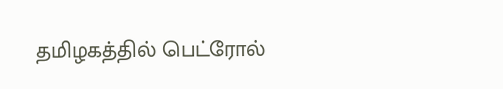தமிழகத்தில் பெட்ரோல்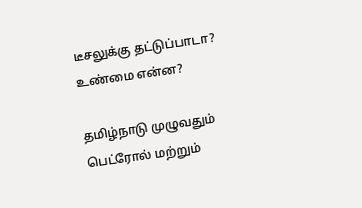டீசலுக்கு தட்டுப்பாடா? உண்மை என்ன?

தமிழ்நாடு முழுவதும் பெட்ரோல் மற்றும்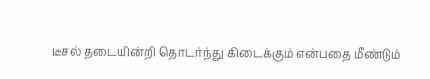டீசல் தடையின்றி தொடர்ந்து கிடைக்கும் என்பதை மீண்டும்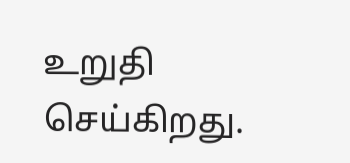உறுதி செய்கிறது.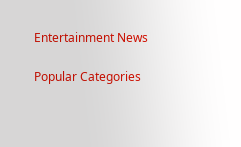Entertainment News

Popular Categories